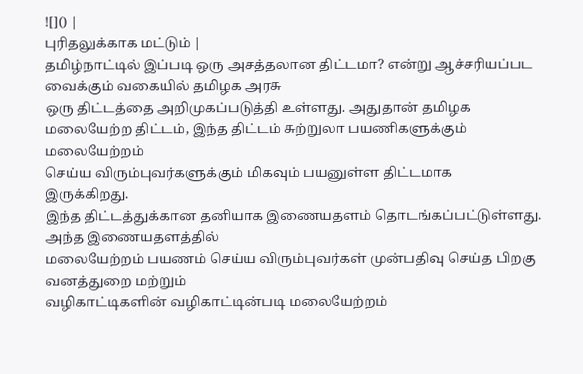![]() |
புரிதலுக்காக மட்டும் |
தமிழ்நாட்டில் இப்படி ஒரு அசத்தலான திட்டமா? என்று ஆச்சரியப்பட வைக்கும் வகையில் தமிழக அரசு
ஒரு திட்டத்தை அறிமுகப்படுத்தி உள்ளது. அதுதான் தமிழக மலையேற்ற திட்டம், இந்த திட்டம் சுற்றுலா பயணிகளுக்கும் மலையேற்றம்
செய்ய விரும்புவர்களுக்கும் மிகவும் பயனுள்ள திட்டமாக
இருக்கிறது.
இந்த திட்டத்துக்கான தனியாக இணையதளம் தொடங்கப்பட்டுள்ளது. அந்த இணையதளத்தில்
மலையேற்றம் பயணம் செய்ய விரும்புவர்கள் முன்பதிவு செய்த பிறகு வனத்துறை மற்றும்
வழிகாட்டிகளின் வழிகாட்டின்படி மலையேற்றம்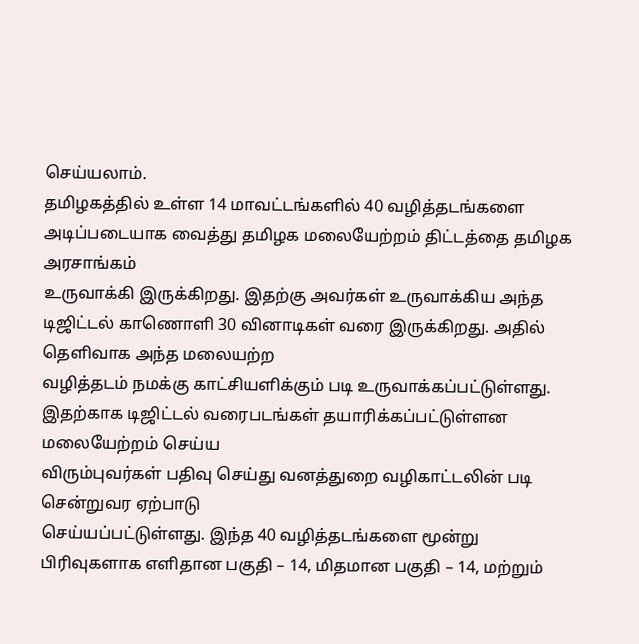செய்யலாம்.
தமிழகத்தில் உள்ள 14 மாவட்டங்களில் 40 வழித்தடங்களை அடிப்படையாக வைத்து தமிழக மலையேற்றம் திட்டத்தை தமிழக அரசாங்கம்
உருவாக்கி இருக்கிறது. இதற்கு அவர்கள் உருவாக்கிய அந்த டிஜிட்டல் காணொளி 30 வினாடிகள் வரை இருக்கிறது. அதில் தெளிவாக அந்த மலையற்ற
வழித்தடம் நமக்கு காட்சியளிக்கும் படி உருவாக்கப்பட்டுள்ளது.
இதற்காக டிஜிட்டல் வரைபடங்கள் தயாரிக்கப்பட்டுள்ளன மலையேற்றம் செய்ய
விரும்புவர்கள் பதிவு செய்து வனத்துறை வழிகாட்டலின் படி சென்றுவர ஏற்பாடு
செய்யப்பட்டுள்ளது. இந்த 40 வழித்தடங்களை மூன்று பிரிவுகளாக எளிதான பகுதி – 14, மிதமான பகுதி – 14, மற்றும்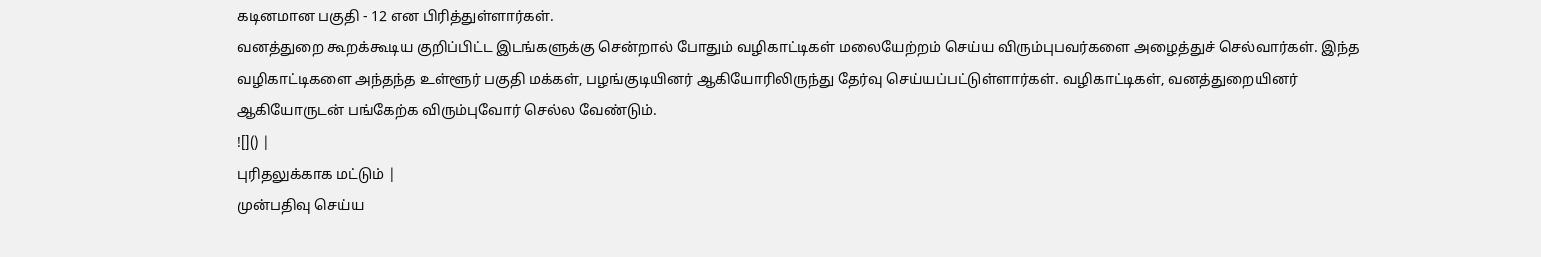கடினமான பகுதி - 12 என பிரித்துள்ளார்கள்.
வனத்துறை கூறக்கூடிய குறிப்பிட்ட இடங்களுக்கு சென்றால் போதும் வழிகாட்டிகள் மலையேற்றம் செய்ய விரும்புபவர்களை அழைத்துச் செல்வார்கள். இந்த வழிகாட்டிகளை அந்தந்த உள்ளூர் பகுதி மக்கள், பழங்குடியினர் ஆகியோரிலிருந்து தேர்வு செய்யப்பட்டுள்ளார்கள். வழிகாட்டிகள், வனத்துறையினர் ஆகியோருடன் பங்கேற்க விரும்புவோர் செல்ல வேண்டும்.
![]() |
புரிதலுக்காக மட்டும் |
முன்பதிவு செய்ய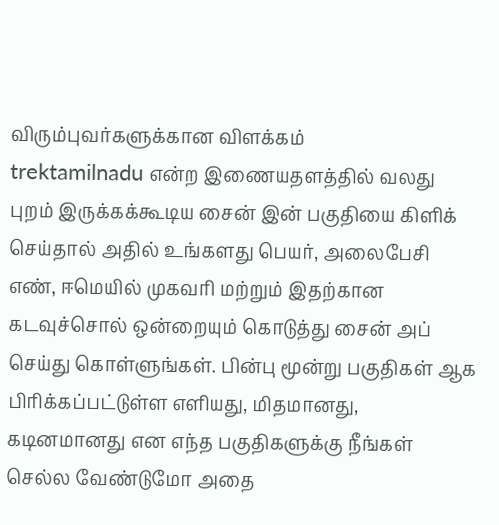விரும்புவர்களுக்கான விளக்கம்
trektamilnadu என்ற இணையதளத்தில் வலது புறம் இருக்கக்கூடிய சைன் இன் பகுதியை கிளிக் செய்தால் அதில் உங்களது பெயர், அலைபேசி எண், ஈமெயில் முகவரி மற்றும் இதற்கான கடவுச்சொல் ஒன்றையும் கொடுத்து சைன் அப் செய்து கொள்ளுங்கள். பின்பு மூன்று பகுதிகள் ஆக பிரிக்கப்பட்டுள்ள எளியது, மிதமானது, கடினமானது என எந்த பகுதிகளுக்கு நீங்கள் செல்ல வேண்டுமோ அதை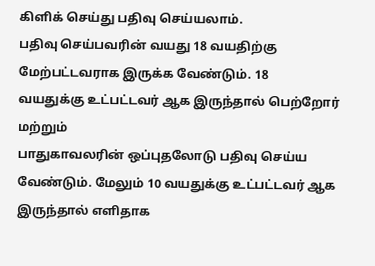கிளிக் செய்து பதிவு செய்யலாம்.
பதிவு செய்பவரின் வயது 18 வயதிற்கு மேற்பட்டவராக இருக்க வேண்டும். 18
வயதுக்கு உட்பட்டவர் ஆக இருந்தால் பெற்றோர் மற்றும்
பாதுகாவலரின் ஒப்புதலோடு பதிவு செய்ய வேண்டும். மேலும் 10 வயதுக்கு உட்பட்டவர் ஆக இருந்தால் எளிதாக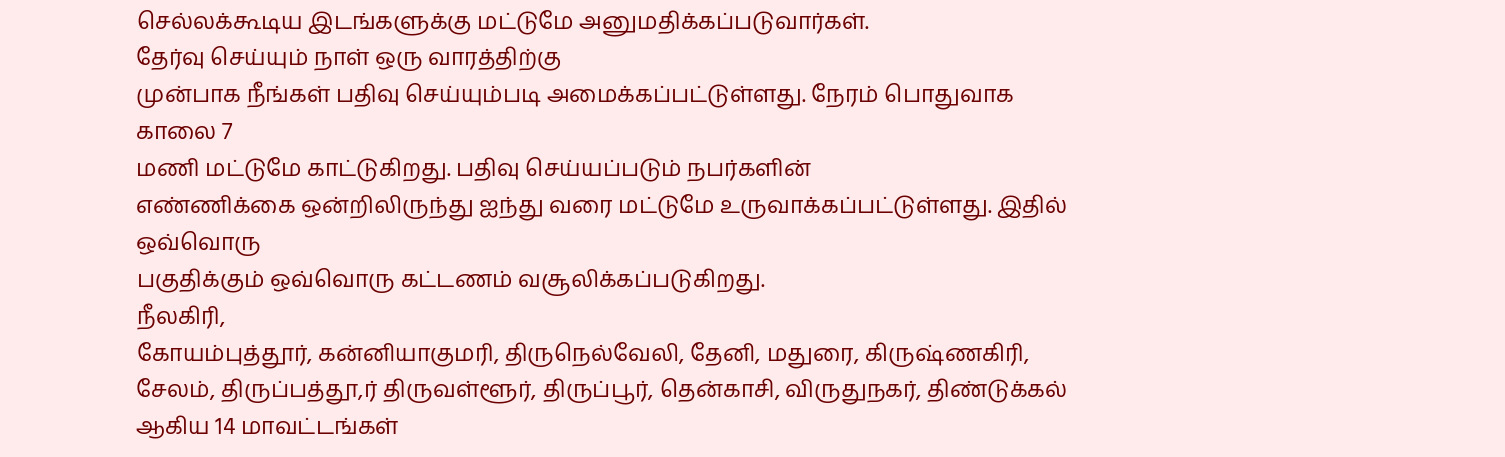செல்லக்கூடிய இடங்களுக்கு மட்டுமே அனுமதிக்கப்படுவார்கள்.
தேர்வு செய்யும் நாள் ஒரு வாரத்திற்கு
முன்பாக நீங்கள் பதிவு செய்யும்படி அமைக்கப்பட்டுள்ளது. நேரம் பொதுவாக காலை 7
மணி மட்டுமே காட்டுகிறது. பதிவு செய்யப்படும் நபர்களின்
எண்ணிக்கை ஒன்றிலிருந்து ஐந்து வரை மட்டுமே உருவாக்கப்பட்டுள்ளது. இதில் ஒவ்வொரு
பகுதிக்கும் ஒவ்வொரு கட்டணம் வசூலிக்கப்படுகிறது.
நீலகிரி,
கோயம்புத்தூர், கன்னியாகுமரி, திருநெல்வேலி, தேனி, மதுரை, கிருஷ்ணகிரி, சேலம், திருப்பத்தூ,ர் திருவள்ளூர், திருப்பூர், தென்காசி, விருதுநகர், திண்டுக்கல் ஆகிய 14 மாவட்டங்கள்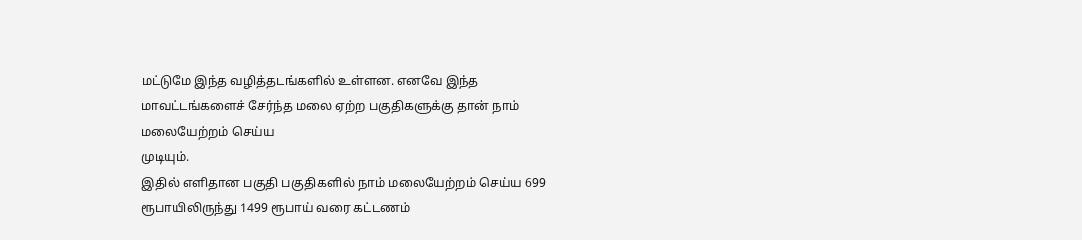மட்டுமே இந்த வழித்தடங்களில் உள்ளன. எனவே இந்த
மாவட்டங்களைச் சேர்ந்த மலை ஏற்ற பகுதிகளுக்கு தான் நாம் மலையேற்றம் செய்ய
முடியும்.
இதில் எளிதான பகுதி பகுதிகளில் நாம் மலையேற்றம் செய்ய 699
ரூபாயிலிருந்து 1499 ரூபாய் வரை கட்டணம்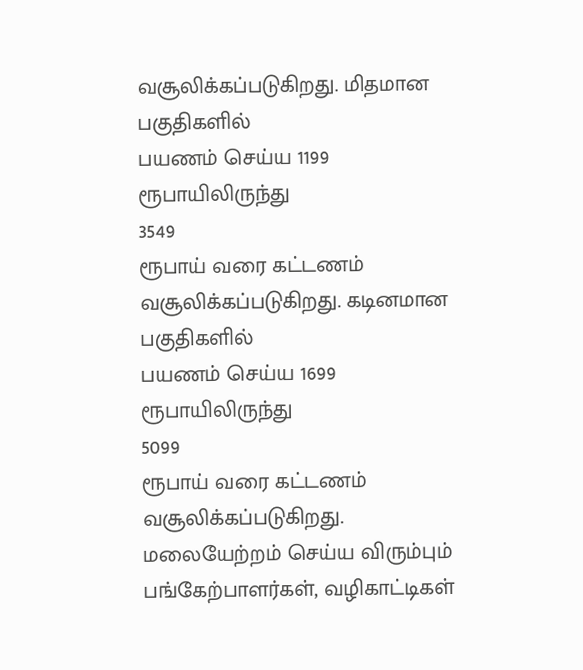வசூலிக்கப்படுகிறது. மிதமான பகுதிகளில்
பயணம் செய்ய 1199 ரூபாயிலிருந்து
3549
ரூபாய் வரை கட்டணம் வசூலிக்கப்படுகிறது. கடினமான பகுதிகளில்
பயணம் செய்ய 1699 ரூபாயிலிருந்து
5099
ரூபாய் வரை கட்டணம் வசூலிக்கப்படுகிறது.
மலையேற்றம் செய்ய விரும்பும் பங்கேற்பாளர்கள், வழிகாட்டிகள்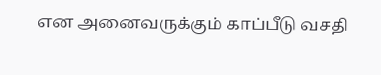என அனைவருக்கும் காப்பீடு வசதி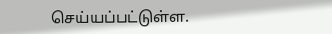செய்யப்பட்டுள்ள.